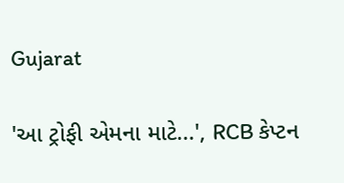Gujarat

'આ ટ્રોફી એમના માટે...', RCB કેપ્ટન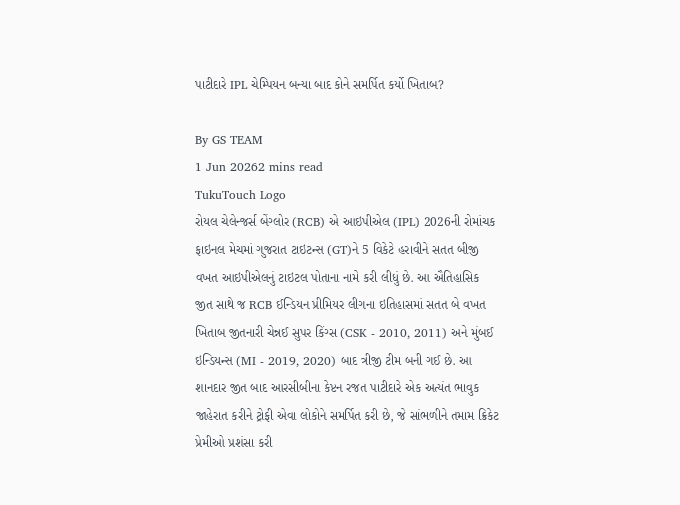પાટીદારે IPL ચેમ્પિયન બન્યા બાદ કોને સમર્પિત કર્યો ખિતાબ?

By GS TEAM
1 Jun 20262 mins read
TukuTouch Logo
રોયલ ચેલેન્જર્સ બેંગ્લોર (RCB) એ આઇપીએલ (IPL) 2026ની રોમાંચક ફાઇનલ મેચમાં ગુજરાત ટાઇટન્સ (GT)ને 5 વિકેટે હરાવીને સતત બીજી વખત આઇપીએલનું ટાઇટલ પોતાના નામે કરી લીધું છે. આ ઐતિહાસિક જીત સાથે જ RCB ઈન્ડિયન પ્રીમિયર લીગના ઇતિહાસમાં સતત બે વખત ખિતાબ જીતનારી ચેન્નઈ સુપર કિંગ્સ (CSK - 2010, 2011) અને મુંબઈ ઇન્ડિયન્સ (MI - 2019, 2020) બાદ ત્રીજી ટીમ બની ગઈ છે. આ શાનદાર જીત બાદ આરસીબીના કેપ્ટન રજત પાટીદારે એક અત્યંત ભાવુક જાહેરાત કરીને ટ્રોફી એવા લોકોને સમર્પિત કરી છે, જે સાંભળીને તમામ ક્રિકેટ પ્રેમીઓ પ્રશંસા કરી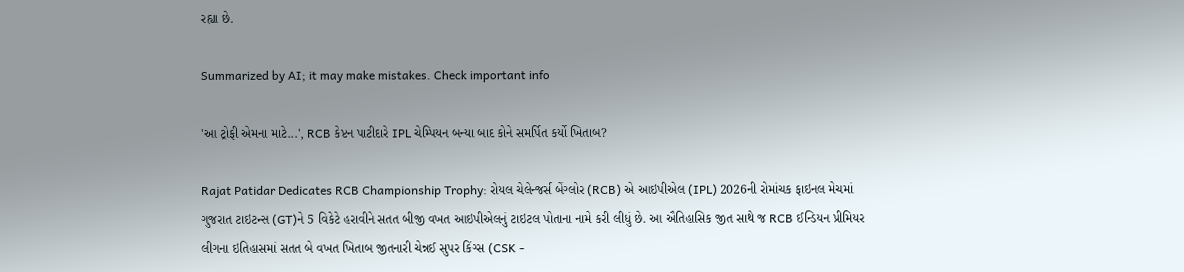રહ્યા છે.

Summarized by AI; it may make mistakes. Check important info

'આ ટ્રોફી એમના માટે...', RCB કેપ્ટન પાટીદારે IPL ચેમ્પિયન બન્યા બાદ કોને સમર્પિત કર્યો ખિતાબ?

Rajat Patidar Dedicates RCB Championship Trophy: રોયલ ચેલેન્જર્સ બેંગ્લોર (RCB) એ આઇપીએલ (IPL) 2026ની રોમાંચક ફાઇનલ મેચમાં ગુજરાત ટાઇટન્સ (GT)ને 5 વિકેટે હરાવીને સતત બીજી વખત આઇપીએલનું ટાઇટલ પોતાના નામે કરી લીધું છે. આ ઐતિહાસિક જીત સાથે જ RCB ઈન્ડિયન પ્રીમિયર લીગના ઇતિહાસમાં સતત બે વખત ખિતાબ જીતનારી ચેન્નઈ સુપર કિંગ્સ (CSK -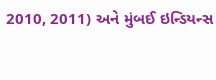2010, 2011) અને મુંબઈ ઇન્ડિયન્સ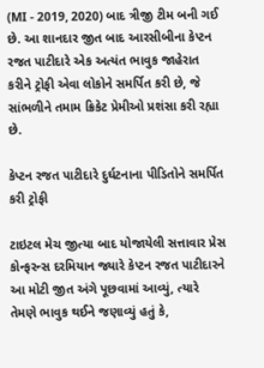(MI - 2019, 2020) બાદ ત્રીજી ટીમ બની ગઈ છે. આ શાનદાર જીત બાદ આરસીબીના કેપ્ટન રજત પાટીદારે એક અત્યંત ભાવુક જાહેરાત કરીને ટ્રોફી એવા લોકોને સમર્પિત કરી છે, જે સાંભળીને તમામ ક્રિકેટ પ્રેમીઓ પ્રશંસા કરી રહ્યા છે.

કેપ્ટન રજત પાટીદારે દુર્ઘટનાના પીડિતોને સમર્પિત કરી ટ્રોફી

ટાઇટલ મેચ જીત્યા બાદ યોજાયેલી સત્તાવાર પ્રેસ કોન્ફરન્સ દરમિયાન જ્યારે કેપ્ટન રજત પાટીદારને આ મોટી જીત અંગે પૂછવામાં આવ્યું, ત્યારે તેમણે ભાવુક થઈને જણાવ્યું હતું કે,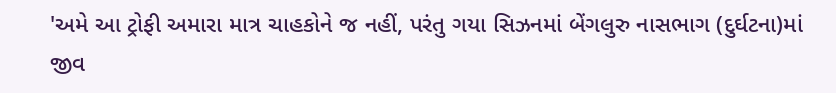'અમે આ ટ્રોફી અમારા માત્ર ચાહકોને જ નહીં, પરંતુ ગયા સિઝનમાં બેંગલુરુ નાસભાગ (દુર્ઘટના)માં જીવ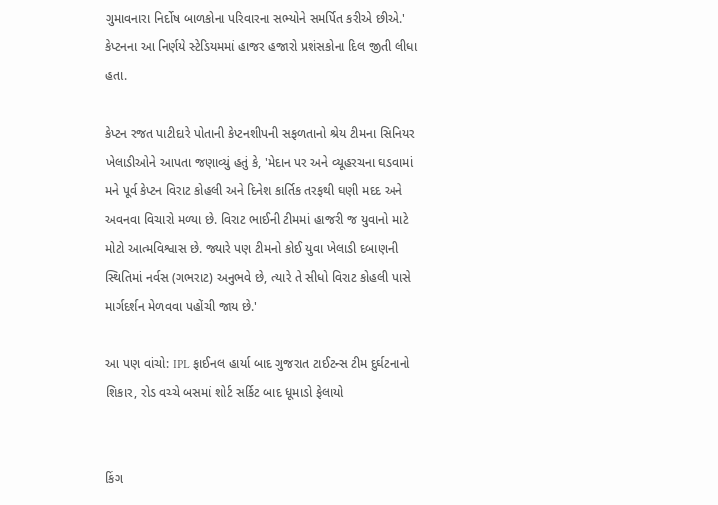ગુમાવનારા નિર્દોષ બાળકોના પરિવારના સભ્યોને સમર્પિત કરીએ છીએ.' કેપ્ટનના આ નિર્ણયે સ્ટેડિયમમાં હાજર હજારો પ્રશંસકોના દિલ જીતી લીધા હતા.

કેપ્ટન રજત પાટીદારે પોતાની કેપ્ટનશીપની સફળતાનો શ્રેય ટીમના સિનિયર ખેલાડીઓને આપતા જણાવ્યું હતું કે, 'મેદાન પર અને વ્યૂહરચના ઘડવામાં મને પૂર્વ કેપ્ટન વિરાટ કોહલી અને દિનેશ કાર્તિક તરફથી ઘણી મદદ અને અવનવા વિચારો મળ્યા છે. વિરાટ ભાઈની ટીમમાં હાજરી જ યુવાનો માટે મોટો આત્મવિશ્વાસ છે. જ્યારે પણ ટીમનો કોઈ યુવા ખેલાડી દબાણની સ્થિતિમાં નર્વસ (ગભરાટ) અનુભવે છે, ત્યારે તે સીધો વિરાટ કોહલી પાસે માર્ગદર્શન મેળવવા પહોંચી જાય છે.'

આ પણ વાંચો: IPL ફાઈનલ હાર્યા બાદ ગુજરાત ટાઈટન્સ ટીમ દુર્ઘટનાનો શિકાર, રોડ વચ્ચે બસમાં શોર્ટ સર્કિટ બાદ ધૂમાડો ફેલાયો


કિંગ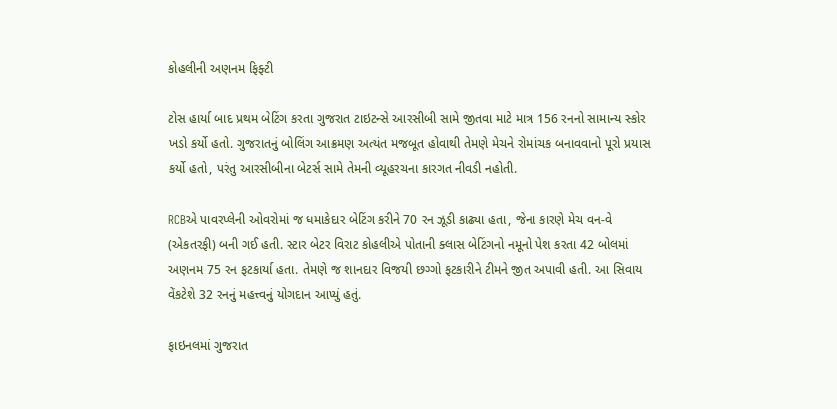કોહલીની અણનમ ફિફ્ટી

ટોસ હાર્યા બાદ પ્રથમ બેટિંગ કરતા ગુજરાત ટાઇટન્સે આરસીબી સામે જીતવા માટે માત્ર 156 રનનો સામાન્ય સ્કોર ખડો કર્યો હતો. ગુજરાતનું બોલિંગ આક્રમણ અત્યંત મજબૂત હોવાથી તેમણે મેચને રોમાંચક બનાવવાનો પૂરો પ્રયાસ કર્યો હતો, પરંતુ આરસીબીના બેટર્સ સામે તેમની વ્યૂહરચના કારગત નીવડી નહોતી.

RCBએ પાવરપ્લેની ઓવરોમાં જ ધમાકેદાર બેટિંગ કરીને 70 રન ઝૂડી કાઢ્યા હતા, જેના કારણે મેચ વન-વે (એકતરફી) બની ગઈ હતી. સ્ટાર બેટર વિરાટ કોહલીએ પોતાની ક્લાસ બેટિંગનો નમૂનો પેશ કરતા 42 બોલમાં અણનમ 75 રન ફટકાર્યા હતા. તેમણે જ શાનદાર વિજયી છગ્ગો ફટકારીને ટીમને જીત અપાવી હતી. આ સિવાય વેંકટેશે 32 રનનું મહત્ત્વનું યોગદાન આપ્યું હતું.

ફાઇનલમાં ગુજરાત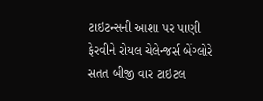ટાઇટન્સની આશા પર પાણી ફેરવીને રોયલ ચેલેન્જર્સ બેંગ્લોરે સતત બીજી વાર ટાઇટલ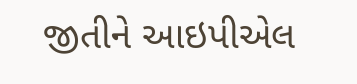જીતીને આઇપીએલ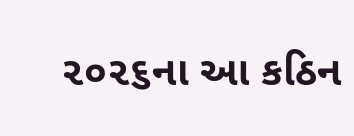૨૦૨૬ના આ કઠિન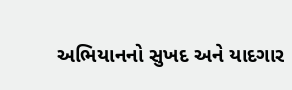અભિયાનનો સુખદ અને યાદગાર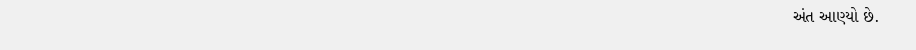અંત આણ્યો છે.